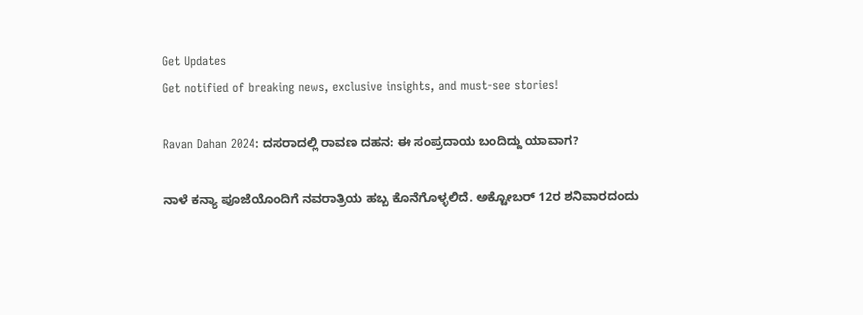Get Updates
Get notified of breaking news, exclusive insights, and must-see stories!

Ravan Dahan 2024: ದಸರಾದಲ್ಲಿ ರಾವಣ ದಹನ: ಈ ಸಂಪ್ರದಾಯ ಬಂದಿದ್ದು ಯಾವಾಗ?

ನಾಳೆ ಕನ್ಯಾ ಪೂಜೆಯೊಂದಿಗೆ ನವರಾತ್ರಿಯ ಹಬ್ಬ ಕೊನೆಗೊಳ್ಳಲಿದೆ. ಅಕ್ಟೋಬರ್ 12ರ ಶನಿವಾರದಂದು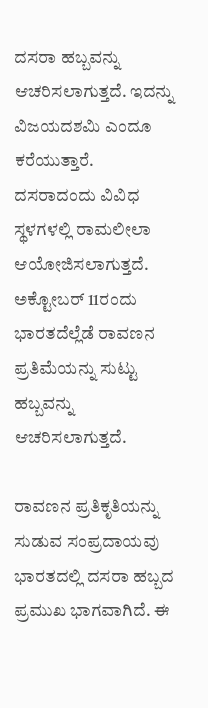ದಸರಾ ಹಬ್ಬವನ್ನು ಆಚರಿಸಲಾಗುತ್ತದೆ. ಇದನ್ನು ವಿಜಯದಶಮಿ ಎಂದೂ ಕರೆಯುತ್ತಾರೆ. ದಸರಾದಂದು ವಿವಿಧ ಸ್ಥಳಗಳಲ್ಲಿ ರಾಮಲೀಲಾ ಆಯೋಜಿಸಲಾಗುತ್ತದೆ. ಅಕ್ಟೋಬರ್ 11ರಂದು ಭಾರತದೆಲ್ಲೆಡೆ ರಾವಣನ ಪ್ರತಿಮೆಯನ್ನು ಸುಟ್ಟು ಹಬ್ಬವನ್ನು ಆಚರಿಸಲಾಗುತ್ತದೆ.

ರಾವಣನ ಪ್ರತಿಕೃತಿಯನ್ನು ಸುಡುವ ಸಂಪ್ರದಾಯವು ಭಾರತದಲ್ಲಿ ದಸರಾ ಹಬ್ಬದ ಪ್ರಮುಖ ಭಾಗವಾಗಿದೆ. ಈ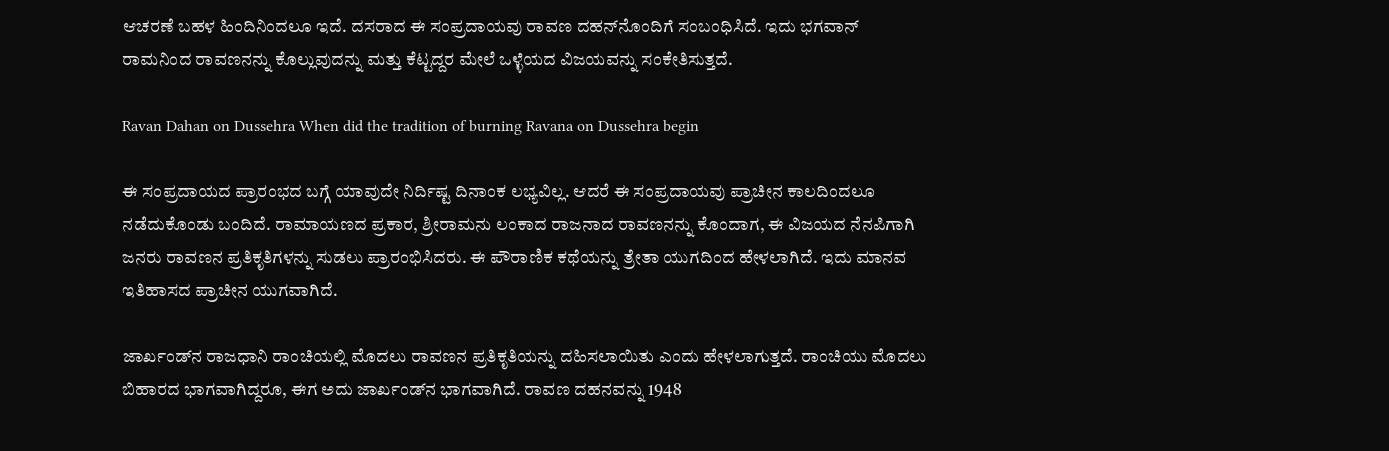ಆಚರಣೆ ಬಹಳ ಹಿಂದಿನಿಂದಲೂ ಇದೆ. ದಸರಾದ ಈ ಸಂಪ್ರದಾಯವು ರಾವಣ ದಹನ್‌ನೊಂದಿಗೆ ಸಂಬಂಧಿಸಿದೆ. ಇದು ಭಗವಾನ್ ರಾಮನಿಂದ ರಾವಣನನ್ನು ಕೊಲ್ಲುವುದನ್ನು ಮತ್ತು ಕೆಟ್ಟದ್ದರ ಮೇಲೆ ಒಳ್ಳೆಯದ ವಿಜಯವನ್ನು ಸಂಕೇತಿಸುತ್ತದೆ.

Ravan Dahan on Dussehra When did the tradition of burning Ravana on Dussehra begin

ಈ ಸಂಪ್ರದಾಯದ ಪ್ರಾರಂಭದ ಬಗ್ಗೆ ಯಾವುದೇ ನಿರ್ದಿಷ್ಟ ದಿನಾಂಕ ಲಭ್ಯವಿಲ್ಲ. ಆದರೆ ಈ ಸಂಪ್ರದಾಯವು ಪ್ರಾಚೀನ ಕಾಲದಿಂದಲೂ ನಡೆದುಕೊಂಡು ಬಂದಿದೆ. ರಾಮಾಯಣದ ಪ್ರಕಾರ, ಶ್ರೀರಾಮನು ಲಂಕಾದ ರಾಜನಾದ ರಾವಣನನ್ನು ಕೊಂದಾಗ, ಈ ವಿಜಯದ ನೆನಪಿಗಾಗಿ ಜನರು ರಾವಣನ ಪ್ರತಿಕೃತಿಗಳನ್ನು ಸುಡಲು ಪ್ರಾರಂಭಿಸಿದರು. ಈ ಪೌರಾಣಿಕ ಕಥೆಯನ್ನು ತ್ರೇತಾ ಯುಗದಿಂದ ಹೇಳಲಾಗಿದೆ. ಇದು ಮಾನವ ಇತಿಹಾಸದ ಪ್ರಾಚೀನ ಯುಗವಾಗಿದೆ.

ಜಾರ್ಖಂಡ್‌ನ ರಾಜಧಾನಿ ರಾಂಚಿಯಲ್ಲಿ ಮೊದಲು ರಾವಣನ ಪ್ರತಿಕೃತಿಯನ್ನು ದಹಿಸಲಾಯಿತು ಎಂದು ಹೇಳಲಾಗುತ್ತದೆ. ರಾಂಚಿಯು ಮೊದಲು ಬಿಹಾರದ ಭಾಗವಾಗಿದ್ದರೂ, ಈಗ ಅದು ಜಾರ್ಖಂಡ್‌ನ ಭಾಗವಾಗಿದೆ. ರಾವಣ ದಹನವನ್ನು 1948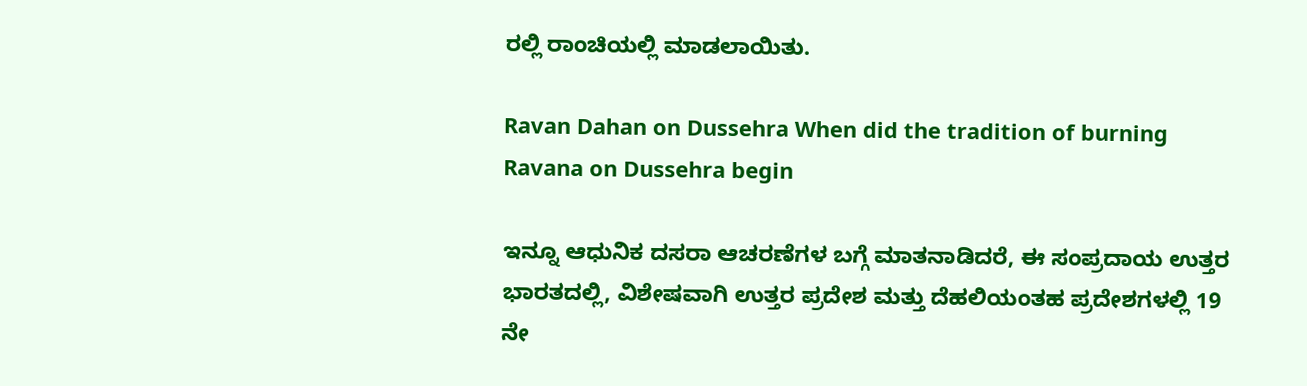ರಲ್ಲಿ ರಾಂಚಿಯಲ್ಲಿ ಮಾಡಲಾಯಿತು.

Ravan Dahan on Dussehra When did the tradition of burning Ravana on Dussehra begin

ಇನ್ನೂ ಆಧುನಿಕ ದಸರಾ ಆಚರಣೆಗಳ ಬಗ್ಗೆ ಮಾತನಾಡಿದರೆ, ಈ ಸಂಪ್ರದಾಯ ಉತ್ತರ ಭಾರತದಲ್ಲಿ, ವಿಶೇಷವಾಗಿ ಉತ್ತರ ಪ್ರದೇಶ ಮತ್ತು ದೆಹಲಿಯಂತಹ ಪ್ರದೇಶಗಳಲ್ಲಿ 19 ನೇ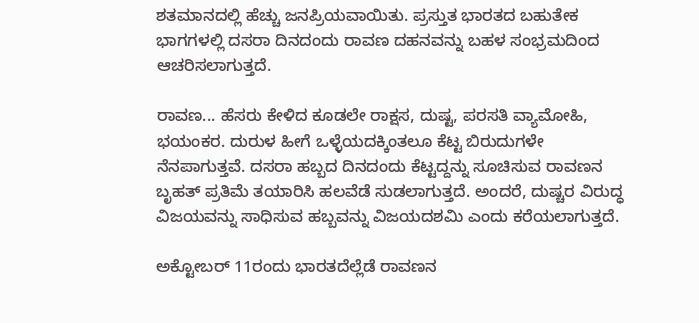ಶತಮಾನದಲ್ಲಿ ಹೆಚ್ಚು ಜನಪ್ರಿಯವಾಯಿತು. ಪ್ರಸ್ತುತ ಭಾರತದ ಬಹುತೇಕ ಭಾಗಗಳಲ್ಲಿ ದಸರಾ ದಿನದಂದು ರಾವಣ ದಹನವನ್ನು ಬಹಳ ಸಂಭ್ರಮದಿಂದ ಆಚರಿಸಲಾಗುತ್ತದೆ.

ರಾವಣ... ಹೆಸರು ಕೇಳಿದ ಕೂಡಲೇ ರಾಕ್ಷಸ, ದುಷ್ಟ, ಪರಸತಿ ವ್ಯಾಮೋಹಿ, ಭಯಂಕರ. ದುರುಳ ಹೀಗೆ ಒಳ್ಳೆಯದಕ್ಕಿಂತಲೂ ಕೆಟ್ಟ ಬಿರುದುಗಳೇ ನೆನಪಾಗುತ್ತವೆ. ದಸರಾ ಹಬ್ಬದ ದಿನದಂದು ಕೆಟ್ಟದ್ದನ್ನು ಸೂಚಿಸುವ ರಾವಣನ ಬೃಹತ್ ಪ್ರತಿಮೆ ತಯಾರಿಸಿ ಹಲವೆಡೆ ಸುಡಲಾಗುತ್ತದೆ. ಅಂದರೆ, ದುಷ್ಚರ ವಿರುದ್ಧ ವಿಜಯವನ್ನು ಸಾಧಿಸುವ ಹಬ್ಬವನ್ನು ವಿಜಯದಶಮಿ ಎಂದು ಕರೆಯಲಾಗುತ್ತದೆ.

ಅಕ್ಟೋಬರ್ 11ರಂದು ಭಾರತದೆಲ್ಲೆಡೆ ರಾವಣನ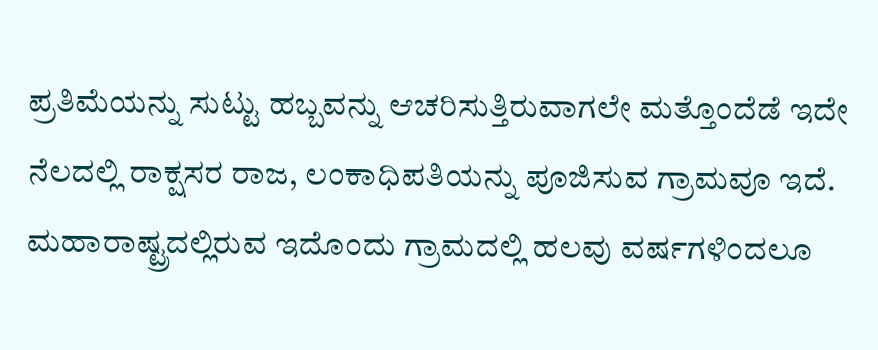ಪ್ರತಿಮೆಯನ್ನು ಸುಟ್ಟು ಹಬ್ಬವನ್ನು ಆಚರಿಸುತ್ತಿರುವಾಗಲೇ ಮತ್ತೊಂದೆಡೆ ಇದೇ ನೆಲದಲ್ಲಿ ರಾಕ್ಷಸರ ರಾಜ, ಲಂಕಾಧಿಪತಿಯನ್ನು ಪೂಜಿಸುವ ಗ್ರಾಮವೂ ಇದೆ. ಮಹಾರಾಷ್ಟ್ರದಲ್ಲಿರುವ ಇದೊಂದು ಗ್ರಾಮದಲ್ಲಿ ಹಲವು ವರ್ಷಗಳಿಂದಲೂ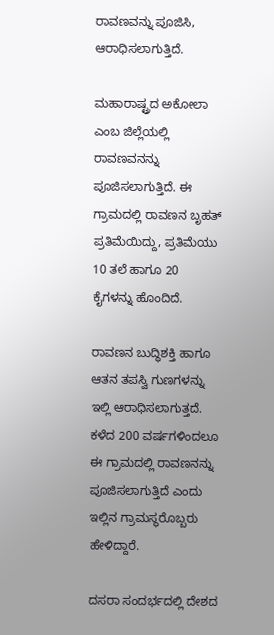ರಾವಣವನ್ನು ಪೂಜಿಸಿ, ಆರಾಧಿಸಲಾಗುತ್ತಿದೆ.

ಮಹಾರಾಷ್ಟ್ರದ ಅಕೋಲಾ ಎಂಬ ಜಿಲ್ಲೆಯಲ್ಲಿ ರಾವಣವನನ್ನು ಪೂಜಿಸಲಾಗುತ್ತಿದೆ. ಈ ಗ್ರಾಮದಲ್ಲಿ ರಾವಣನ ಬೃಹತ್ ಪ್ರತಿಮೆಯಿದ್ದು, ಪ್ರತಿಮೆಯು 10 ತಲೆ ಹಾಗೂ 20 ಕೈಗಳನ್ನು ಹೊಂದಿದೆ.

ರಾವಣನ ಬುದ್ಧಿಶಕ್ತಿ ಹಾಗೂ ಆತನ ತಪಸ್ವಿ ಗುಣಗಳನ್ನು ಇಲ್ಲಿ ಆರಾಧಿಸಲಾಗುತ್ತದೆ. ಕಳೆದ 200 ವರ್ಷಗಳಿಂದಲೂ ಈ ಗ್ರಾಮದಲ್ಲಿ ರಾವಣನನ್ನು ಪೂಜಿಸಲಾಗುತ್ತಿದೆ ಎಂದು ಇಲ್ಲಿನ ಗ್ರಾಮಸ್ಥರೊಬ್ಬರು ಹೇಳಿದ್ದಾರೆ.

ದಸರಾ ಸಂದರ್ಭದಲ್ಲಿ ದೇಶದ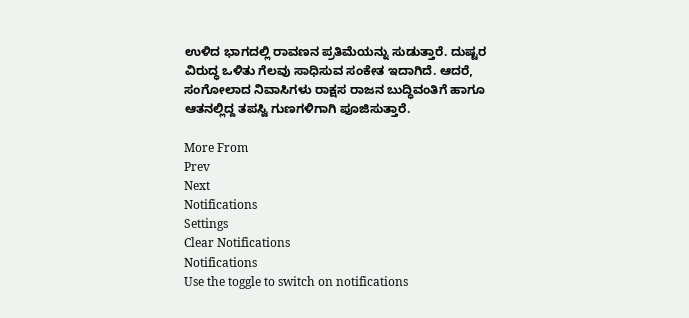ಉಳಿದ ಭಾಗದಲ್ಲಿ ರಾವಣನ ಪ್ರತಿಮೆಯನ್ನು ಸುಡುತ್ತಾರೆ. ದುಷ್ಟರ ವಿರುದ್ಧ ಒಳಿತು ಗೆಲವು ಸಾಧಿಸುವ ಸಂಕೇತ ಇದಾಗಿದೆ. ಆದರೆ, ಸಂಗೋಲಾದ ನಿವಾಸಿಗಳು ರಾಕ್ಷಸ ರಾಜನ ಬುದ್ಧಿವಂತಿಗೆ ಹಾಗೂ ಆತನಲ್ಲಿದ್ದ ತಪಸ್ವಿ ಗುಣಗಳಿಗಾಗಿ ಪೂಜಿಸುತ್ತಾರೆ.

More From
Prev
Next
Notifications
Settings
Clear Notifications
Notifications
Use the toggle to switch on notifications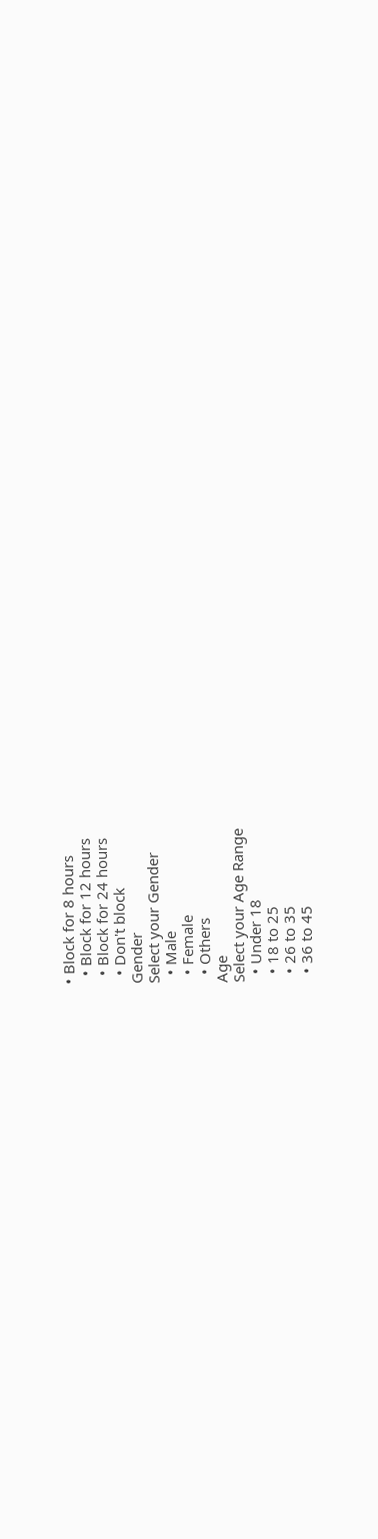• Block for 8 hours
  • Block for 12 hours
  • Block for 24 hours
  • Don't block
Gender
Select your Gender
  • Male
  • Female
  • Others
Age
Select your Age Range
  • Under 18
  • 18 to 25
  • 26 to 35
  • 36 to 45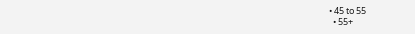• 45 to 55
  • 55+